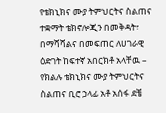የቴክኒክና ሙያ ትምህርትና ስልጠና ተቋማት ቴክኖሎጂን በመቅዳት፣ በማሻሻልና በመፍጠር ለሀገራዊ ዕድገት ከፍተኛ አበርክቶ አላቸዉ – የክልሉ ቴክኒክና ሙያ ትምህርትና ስልጠና ቢሮ ኃላፊ አቶ አሰፋ ደቼ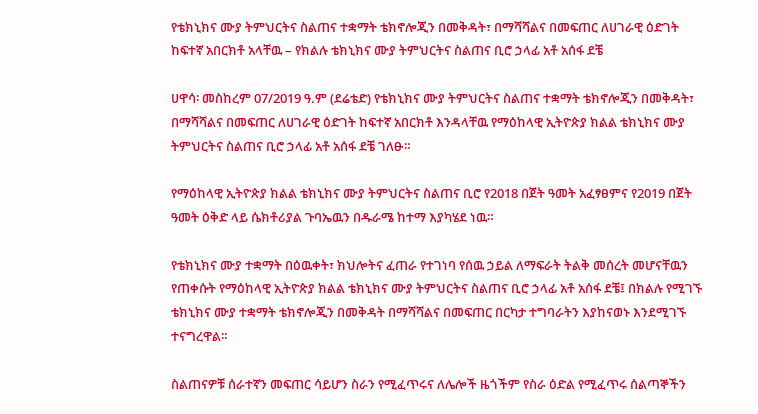የቴክኒክና ሙያ ትምህርትና ስልጠና ተቋማት ቴክኖሎጂን በመቅዳት፣ በማሻሻልና በመፍጠር ለሀገራዊ ዕድገት ከፍተኛ አበርክቶ አላቸዉ – የክልሉ ቴክኒክና ሙያ ትምህርትና ስልጠና ቢሮ ኃላፊ አቶ አሰፋ ደቼ

ሀዋሳ፡ መስከረም 07/2019 ዓ.ም (ደሬቴድ) የቴክኒክና ሙያ ትምህርትና ስልጠና ተቋማት ቴክኖሎጂን በመቅዳት፣ በማሻሻልና በመፍጠር ለሀገራዊ ዕድገት ከፍተኛ አበርክቶ እንዳላቸዉ የማዕከላዊ ኢትዮጵያ ክልል ቴክኒክና ሙያ ትምህርትና ስልጠና ቢሮ ኃላፊ አቶ አሰፋ ደቼ ገለፁ።

የማዕከላዊ ኢትዮጵያ ክልል ቴክኒክና ሙያ ትምህርትና ስልጠና ቢሮ የ2018 በጀት ዓመት አፈፃፀምና የ2019 በጀት ዓመት ዕቅድ ላይ ሴክቶሪያል ጉባኤዉን በዱራሜ ከተማ እያካሄደ ነዉ።

የቴክኒክና ሙያ ተቋማት በዕዉቀት፣ ክህሎትና ፈጠራ የተገነባ የሰዉ ኃይል ለማፍራት ትልቅ መሰረት መሆናቸዉን የጠቀሱት የማዕከላዊ ኢትዮጵያ ክልል ቴክኒክና ሙያ ትምህርትና ስልጠና ቢሮ ኃላፊ አቶ አሰፋ ደቼ፤ በክልሉ የሚገኙ ቴክኒክና ሙያ ተቋማት ቴክኖሎጂን በመቅዳት በማሻሻልና በመፍጠር በርካታ ተግባራትን እያከናወኑ እንደሚገኙ ተናግረዋል፡፡

ስልጠናዎቹ ሰራተኛን መፍጠር ሳይሆን ስራን የሚፈጥሩና ለሌሎች ዜጎችም የስራ ዕድል የሚፈጥሩ ሰልጣኞችን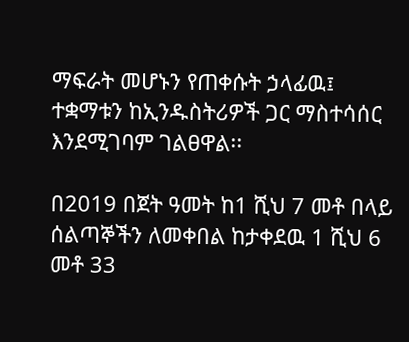ማፍራት መሆኑን የጠቀሱት ኃላፊዉ፤ ተቋማቱን ከኢንዱስትሪዎች ጋር ማስተሳሰር እንደሚገባም ገልፀዋል፡፡

በ2019 በጀት ዓመት ከ1 ሺህ 7 መቶ በላይ ሰልጣኞችን ለመቀበል ከታቀደዉ 1 ሺህ 6 መቶ 33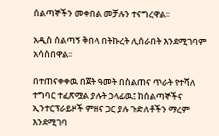ሰልጣኞችን መቀበል መቻሉን ተናግረዋል፡፡

አዲስ ሰልጣኝ ቅበላ በትኩረት ሊሰራበት እንደሚገባም አሳስበዋል፡፡

በተጠናቀቀዉ በጀት ዓመት በስልጠና ጥራት የተሻለ ተግባር ተፈጽሟል ያሉት ኃላፊዉ፤ ከሰልጣኞችና ኢንተርፕራይዞች ምዘና ጋር ያሉ ጉድለቶችን ማረም እንደሚገባ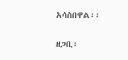አሳስበዋል፡፡

ዘጋቢ፡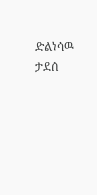ድልነሳዉ ታደሰ